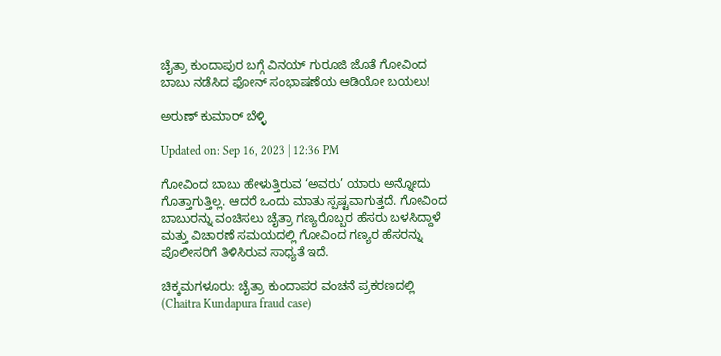ಚೈತ್ರಾ ಕುಂದಾಪುರ ಬಗ್ಗೆ ವಿನಯ್ ಗುರೂಜಿ ಜೊತೆ ಗೋವಿಂದ ಬಾಬು ನಡೆಸಿದ ಫೋನ್ ಸಂಭಾಷಣೆಯ ಆಡಿಯೋ ಬಯಲು!

ಅರುಣ್ ಕುಮಾರ್ ಬೆಳ್ಳಿ

Updated on: Sep 16, 2023 | 12:36 PM

ಗೋವಿಂದ ಬಾಬು ಹೇಳುತ್ತಿರುವ ‘ಅವರು’ ಯಾರು ಅನ್ನೋದು ಗೊತ್ತಾಗುತ್ತಿಲ್ಲ. ಆದರೆ ಒಂದು ಮಾತು ಸ್ಪಷ್ಟವಾಗುತ್ತದೆ. ಗೋವಿಂದ ಬಾಬುರನ್ನು ವಂಚಿಸಲು ಚೈತ್ರಾ ಗಣ್ಯರೊಬ್ಬರ ಹೆಸರು ಬಳಸಿದ್ದಾಳೆ ಮತ್ತು ವಿಚಾರಣೆ ಸಮಯದಲ್ಲಿ ಗೋವಿಂದ ಗಣ್ಯರ ಹೆಸರನ್ನು ಪೊಲೀಸರಿಗೆ ತಿಳಿಸಿರುವ ಸಾಧ್ಯತೆ ಇದೆ.

ಚಿಕ್ಕಮಗಳೂರು: ಚೈತ್ರಾ ಕುಂದಾಪರ ವಂಚನೆ ಪ್ರಕರಣದಲ್ಲಿ (Chaitra Kundapura fraud case)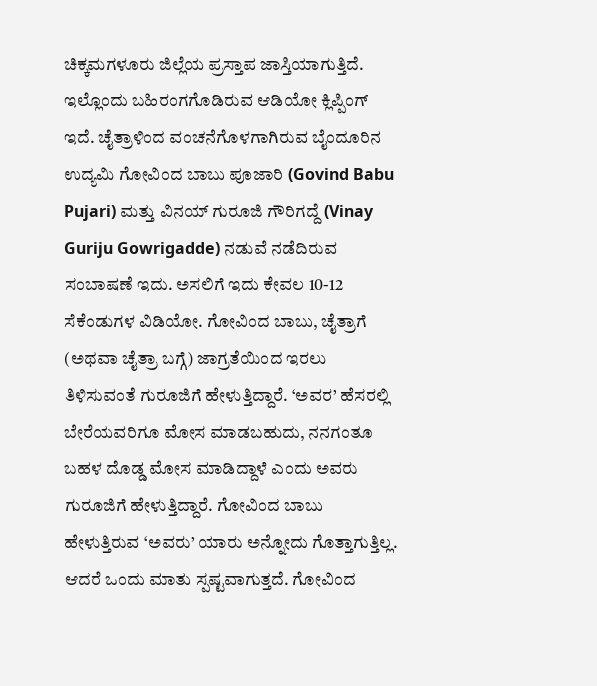ಚಿಕ್ಕಮಗಳೂರು ಜಿಲ್ಲೆಯ ಪ್ರಸ್ತಾಪ ಜಾಸ್ತಿಯಾಗುತ್ತಿದೆ. ಇಲ್ಲೊಂದು ಬಹಿರಂಗಗೊಡಿರುವ ಆಡಿಯೋ ಕ್ಲಿಪ್ಪಿಂಗ್ ಇದೆ. ಚೈತ್ರಾಳಿಂದ ವಂಚನೆಗೊಳಗಾಗಿರುವ ಬೈಂದೂರಿನ ಉದ್ಯಮಿ ಗೋವಿಂದ ಬಾಬು ಪೂಜಾರಿ (Govind Babu Pujari) ಮತ್ತು ವಿನಯ್ ಗುರೂಜಿ ಗೌರಿಗದ್ದೆ (Vinay Guriju Gowrigadde) ನಡುವೆ ನಡೆದಿರುವ ಸಂಬಾಷಣೆ ಇದು. ಅಸಲಿಗೆ ಇದು ಕೇವಲ 10-12 ಸೆಕೆಂಡುಗಳ ವಿಡಿಯೋ. ಗೋವಿಂದ ಬಾಬು, ಚೈತ್ರಾಗೆ (ಅಥವಾ ಚೈತ್ರಾ ಬಗ್ಗೆ) ಜಾಗ್ರತೆಯಿಂದ ಇರಲು ತಿಳಿಸುವಂತೆ ಗುರೂಜಿಗೆ ಹೇಳುತ್ತಿದ್ದಾರೆ. ‘ಅವರ’ ಹೆಸರಲ್ಲಿ ಬೇರೆಯವರಿಗೂ ಮೋಸ ಮಾಡಬಹುದು, ನನಗಂತೂ ಬಹಳ ದೊಡ್ಡ ಮೋಸ ಮಾಡಿದ್ದಾಳೆ ಎಂದು ಅವರು ಗುರೂಜಿಗೆ ಹೇಳುತ್ತಿದ್ದಾರೆ. ಗೋವಿಂದ ಬಾಬು ಹೇಳುತ್ತಿರುವ ‘ಅವರು’ ಯಾರು ಅನ್ನೋದು ಗೊತ್ತಾಗುತ್ತಿಲ್ಲ. ಆದರೆ ಒಂದು ಮಾತು ಸ್ಪಷ್ಟವಾಗುತ್ತದೆ. ಗೋವಿಂದ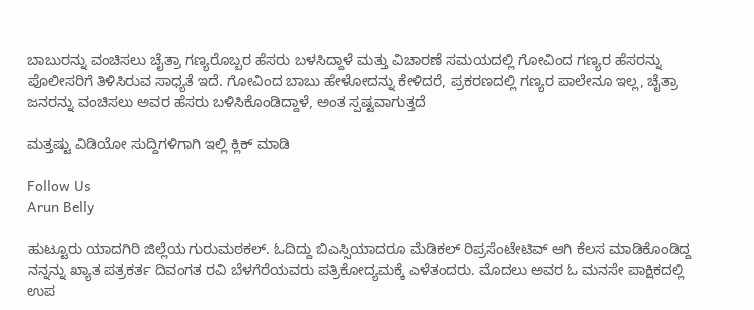ಬಾಬುರನ್ನು ವಂಚಿಸಲು ಚೈತ್ರಾ ಗಣ್ಯರೊಬ್ಬರ ಹೆಸರು ಬಳಸಿದ್ದಾಳೆ ಮತ್ತು ವಿಚಾರಣೆ ಸಮಯದಲ್ಲಿ ಗೋವಿಂದ ಗಣ್ಯರ ಹೆಸರನ್ನು ಪೊಲೀಸರಿಗೆ ತಿಳಿಸಿರುವ ಸಾಧ್ಯತೆ ಇದೆ. ಗೋವಿಂದ ಬಾಬು ಹೇಳೋದನ್ನು ಕೇಳಿದರೆ, ಪ್ರಕರಣದಲ್ಲಿ ಗಣ್ಯರ ಪಾಲೇನೂ ಇಲ್ಲ, ಚೈತ್ರಾ ಜನರನ್ನು ವಂಚಿಸಲು ಅವರ ಹೆಸರು ಬಳಿಸಿಕೊಂಡಿದ್ದಾಳೆ, ಅಂತ ಸ್ಪಷ್ಟವಾಗುತ್ತದೆ

ಮತ್ತಷ್ಟು ವಿಡಿಯೋ ಸುದ್ದಿಗಳಿಗಾಗಿ ಇಲ್ಲಿ ಕ್ಲಿಕ್ ಮಾಡಿ

Follow Us
Arun Belly

ಹುಟ್ಟೂರು ಯಾದಗಿರಿ ಜಿಲ್ಲೆಯ ಗುರುಮಠಕಲ್. ಓದಿದ್ದು ಬಿಎಸ್ಸಿಯಾದರೂ ಮೆಡಿಕಲ್ ರಿಪ್ರಸೆಂಟೇಟಿವ್ ಆಗಿ ಕೆಲಸ ಮಾಡಿಕೊಂಡಿದ್ದ ನನ್ನನ್ನು ಖ್ಯಾತ ಪತ್ರಕರ್ತ ದಿವಂಗತ ರವಿ ಬೆಳಗೆರೆಯವರು ಪತ್ರಿಕೋದ್ಯಮಕ್ಕೆ ಎಳೆತಂದರು. ಮೊದಲು ಅವರ ಓ ಮನಸೇ ಪಾಕ್ಷಿಕದಲ್ಲಿ ಉಪ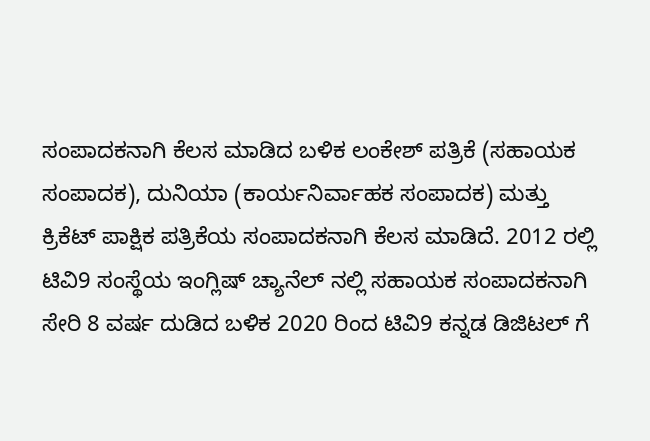ಸಂಪಾದಕನಾಗಿ ಕೆಲಸ ಮಾಡಿದ ಬಳಿಕ ಲಂಕೇಶ್ ಪತ್ರಿಕೆ (ಸಹಾಯಕ ಸಂಪಾದಕ), ದುನಿಯಾ (ಕಾರ್ಯನಿರ್ವಾಹಕ ಸಂಪಾದಕ) ಮತ್ತು ಕ್ರಿಕೆಟ್ ಪಾಕ್ಷಿಕ ಪತ್ರಿಕೆಯ ಸಂಪಾದಕನಾಗಿ ಕೆಲಸ ಮಾಡಿದೆ. 2012 ರಲ್ಲಿ ಟಿವಿ9 ಸಂಸ್ಥೆಯ ಇಂಗ್ಲಿಷ್ ಚ್ಯಾನೆಲ್ ನಲ್ಲಿ ಸಹಾಯಕ ಸಂಪಾದಕನಾಗಿ ಸೇರಿ 8 ವರ್ಷ ದುಡಿದ ಬಳಿಕ 2020 ರಿಂದ ಟಿವಿ9 ಕನ್ನಡ ಡಿಜಿಟಲ್ ಗೆ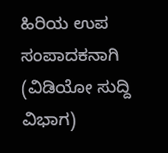ಹಿರಿಯ ಉಪ ಸಂಪಾದಕನಾಗಿ (ವಿಡಿಯೋ ಸುದ್ದಿ ವಿಭಾಗ)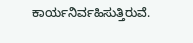ಕಾರ್ಯನಿರ್ವಹಿಸುತ್ತಿರುವೆ.